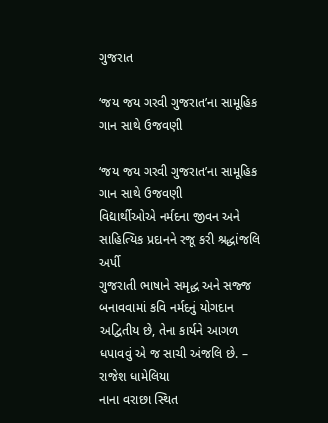ગુજરાત

‘જય જય ગરવી ગુજરાત’ના સામૂહિક ગાન સાથે ઉજવણી

‘જય જય ગરવી ગુજરાત’ના સામૂહિક ગાન સાથે ઉજવણી
વિદ્યાર્થીઓએ નર્મદના જીવન અને સાહિત્યિક પ્રદાનને રજૂ કરી શ્રદ્ધાંજલિ અર્પી
ગુજરાતી ભાષાને સમૃદ્ધ અને સજ્જ બનાવવામાં કવિ નર્મદનું યોગદાન અદ્વિતીય છે, તેના કાર્યને આગળ ધપાવવું એ જ સાચી અંજલિ છે. – રાજેશ ધામેલિયા
નાના વરાછા સ્થિત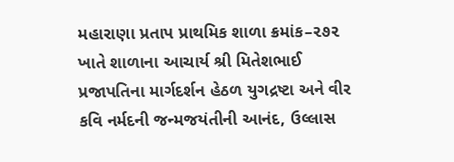મહારાણા પ્રતાપ પ્રાથમિક શાળા ક્રમાંક–૨૭૨ ખાતે શાળાના આચાર્ય શ્રી મિતેશભાઈ પ્રજાપતિના માર્ગદર્શન હેઠળ યુગદ્રષ્ટા અને વીર કવિ નર્મદની જન્મજયંતીની આનંદ, ઉલ્લાસ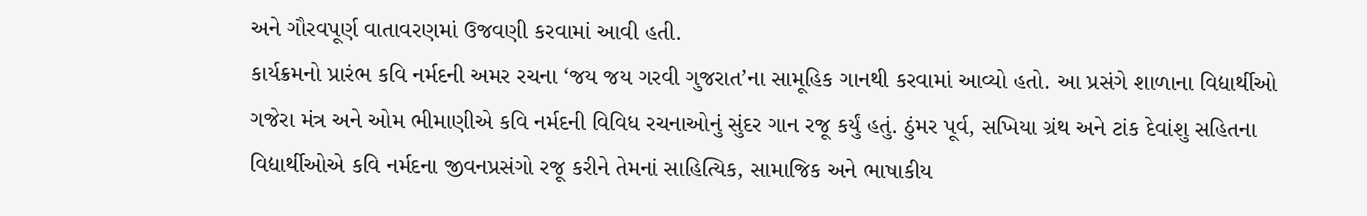અને ગૌરવપૂર્ણ વાતાવરણમાં ઉજવણી કરવામાં આવી હતી.
કાર્યક્રમનો પ્રારંભ કવિ નર્મદની અમર રચના ‘જય જય ગરવી ગુજરાત’ના સામૂહિક ગાનથી કરવામાં આવ્યો હતો. આ પ્રસંગે શાળાના વિદ્યાર્થીઓ ગજેરા મંત્ર અને ઓમ ભીમાણીએ કવિ નર્મદની વિવિધ રચનાઓનું સુંદર ગાન રજૂ કર્યું હતું. ઠુંમર પૂર્વ, સખિયા ગ્રંથ અને ટાંક દેવાંશુ સહિતના વિદ્યાર્થીઓએ કવિ નર્મદના જીવનપ્રસંગો રજૂ કરીને તેમનાં સાહિત્યિક, સામાજિક અને ભાષાકીય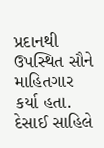પ્રદાનથી ઉપસ્થિત સૌને માહિતગાર કર્યા હતા. દેસાઈ સાહિલે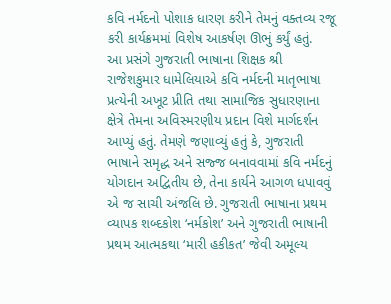કવિ નર્મદનો પોશાક ધારણ કરીને તેમનું વક્તવ્ય રજૂ કરી કાર્યક્રમમાં વિશેષ આકર્ષણ ઊભું કર્યું હતું.
આ પ્રસંગે ગુજરાતી ભાષાના શિક્ષક શ્રી રાજેશકુમાર ધામેલિયાએ કવિ નર્મદની માતૃભાષા પ્રત્યેની અખૂટ પ્રીતિ તથા સામાજિક સુધારણાના ક્ષેત્રે તેમના અવિસ્મરણીય પ્રદાન વિશે માર્ગદર્શન આપ્યું હતું. તેમણે જણાવ્યું હતું કે, ગુજરાતી ભાષાને સમૃદ્ધ અને સજ્જ બનાવવામાં કવિ નર્મદનું યોગદાન અદ્વિતીય છે, તેના કાર્યને આગળ ધપાવવું એ જ સાચી અંજલિ છે. ગુજરાતી ભાષાના પ્રથમ વ્યાપક શબ્દકોશ ‘નર્મકોશ’ અને ગુજરાતી ભાષાની પ્રથમ આત્મકથા ‘મારી હકીકત’ જેવી અમૂલ્ય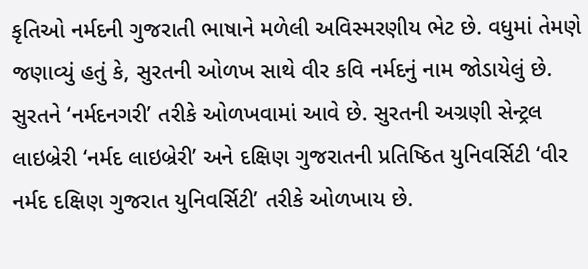કૃતિઓ નર્મદની ગુજરાતી ભાષાને મળેલી અવિસ્મરણીય ભેટ છે. વધુમાં તેમણે જણાવ્યું હતું કે, સુરતની ઓળખ સાથે વીર કવિ નર્મદનું નામ જોડાયેલું છે. સુરતને ‘નર્મદનગરી’ તરીકે ઓળખવામાં આવે છે. સુરતની અગ્રણી સેન્ટ્રલ લાઇબ્રેરી ‘નર્મદ લાઇબ્રેરી’ અને દક્ષિણ ગુજરાતની પ્રતિષ્ઠિત યુનિવર્સિટી ‘વીર નર્મદ દક્ષિણ ગુજરાત યુનિવર્સિટી’ તરીકે ઓળખાય છે.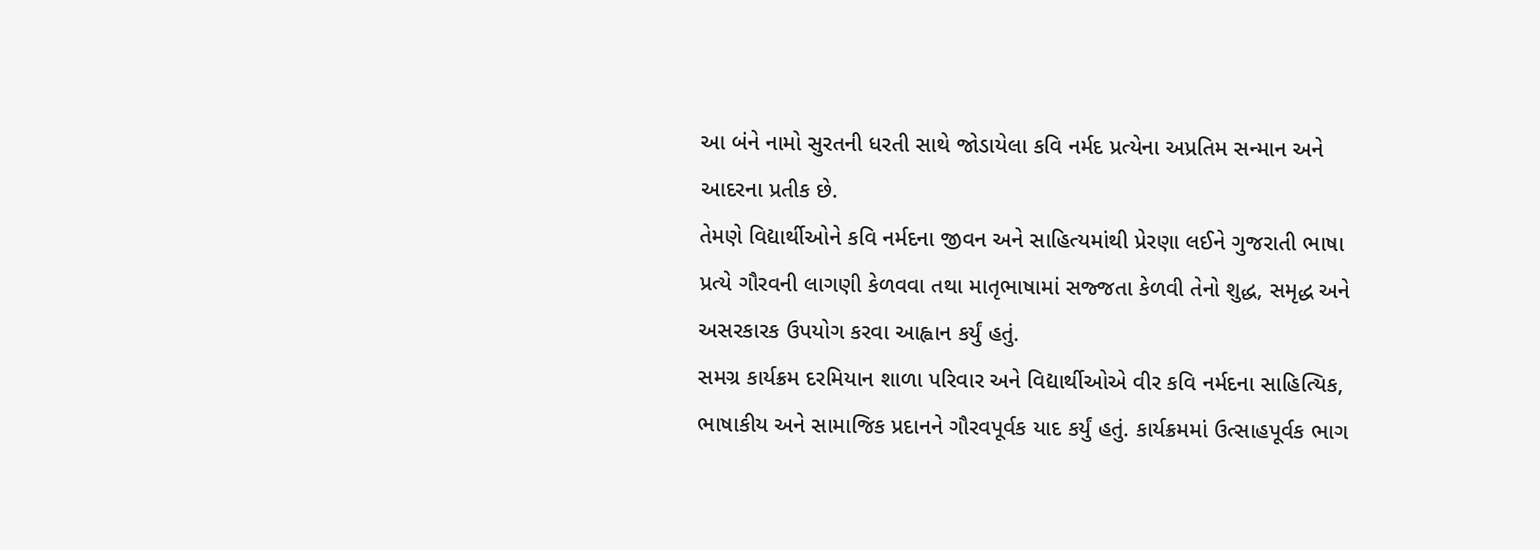આ બંને નામો સુરતની ધરતી સાથે જોડાયેલા કવિ નર્મદ પ્રત્યેના અપ્રતિમ સન્માન અને આદરના પ્રતીક છે.
તેમણે વિદ્યાર્થીઓને કવિ નર્મદના જીવન અને સાહિત્યમાંથી પ્રેરણા લઈને ગુજરાતી ભાષા પ્રત્યે ગૌરવની લાગણી કેળવવા તથા માતૃભાષામાં સજ્જતા કેળવી તેનો શુદ્ધ, સમૃદ્ધ અને અસરકારક ઉપયોગ કરવા આહ્વાન કર્યું હતું.
સમગ્ર કાર્યક્રમ દરમિયાન શાળા પરિવાર અને વિદ્યાર્થીઓએ વીર કવિ નર્મદના સાહિત્યિક, ભાષાકીય અને સામાજિક પ્રદાનને ગૌરવપૂર્વક યાદ કર્યું હતું. કાર્યક્રમમાં ઉત્સાહપૂર્વક ભાગ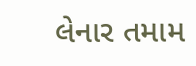લેનાર તમામ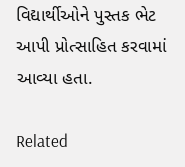વિદ્યાર્થીઓને પુસ્તક ભેટ આપી પ્રોત્સાહિત કરવામાં આવ્યા હતા.

Related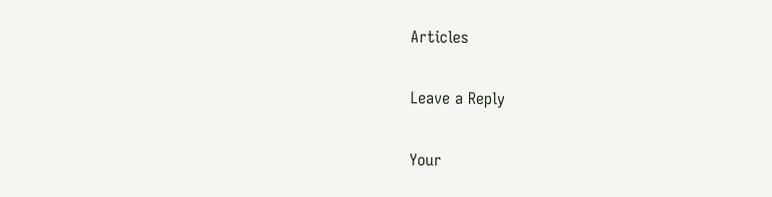Articles

Leave a Reply

Your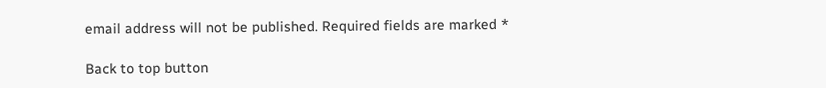email address will not be published. Required fields are marked *

Back to top button